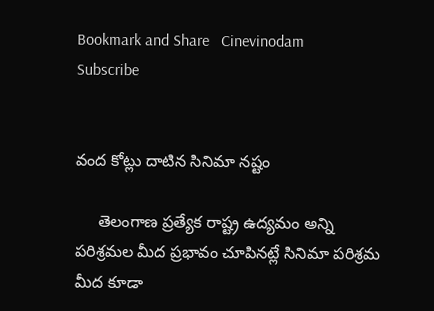Bookmark and Share   Cinevinodam
Subscribe


వంద కోట్లు దాటిన సినిమా నష్టం

     తెలంగాణ ప్రత్యేక రాష్ట్ర ఉద్యమం అన్ని పరిశ్రమల మీద ప్రభావం చూపినట్లే సినిమా పరిశ్రమ మీద కూడా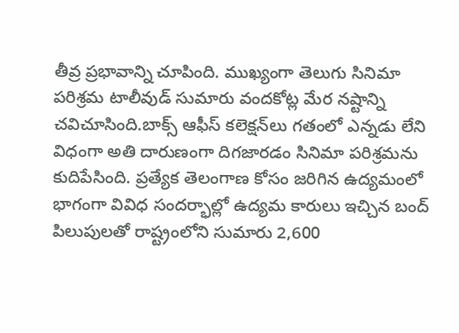తీవ్ర ప్రభావాన్ని చూపింది. ముఖ్యంగా తెలుగు సినిమా పరిశ్రమ టాలీవుడ్‌ సుమారు వందకోట్ల మేర నష్టాన్ని చవిచూసింది.బాక్స్‌ ఆఫీస్‌ కలెక్షన్‌లు గతంలో ఎన్నడు లేని విధంగా అతి దారుణంగా దిగజారడం సినిమా పరిశ్రమను కుదిపేసింది. ప్రత్యేక తెలంగాణ కోసం జరిగిన ఉద్యమంలో భాగంగా వివిధ సందర్భాల్లో ఉద్యమ కారులు ఇచ్చిన బంద్‌ పిలుపులతో రాష్ట్రంలోని సుమారు 2,600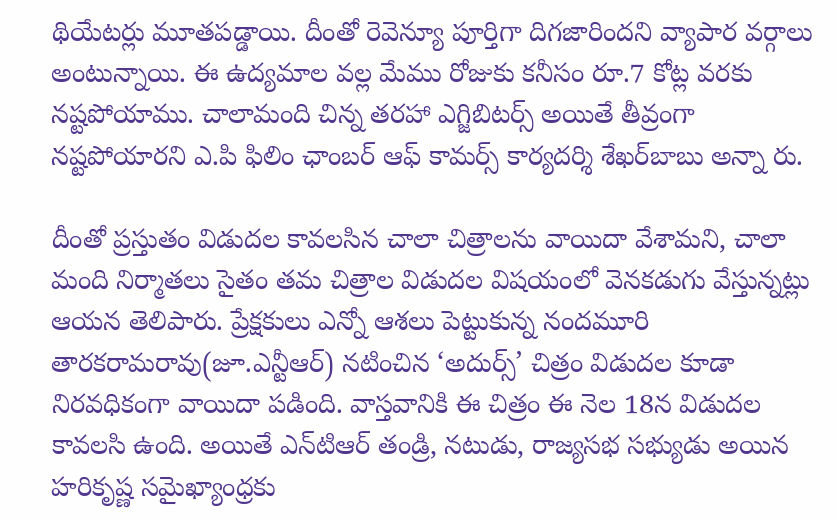థియేటర్లు మూతపడ్డాయి. దీంతో రెవెన్యూ పూర్తిగా దిగజారిందని వ్యాపార వర్గాలు అంటున్నాయి. ఈ ఉద్యమాల వల్ల మేము రోజుకు కనీసం రూ.7 కోట్ల వరకు నష్టపోయాము. చాలామంది చిన్న తరహా ఎగ్జిబిటర్స్‌ అయితే తీవ్రంగా నష్టపోయారని ఎ.పి ఫిలిం ఛాంబర్‌ ఆఫ్‌ కామర్స్‌ కార్యదర్శి శేఖర్‌బాబు అన్నా రు.

దీంతో ప్రస్తుతం విడుదల కావలసిన చాలా చిత్రాలను వాయిదా వేశామని, చాలా మంది నిర్మాతలు సైతం తమ చిత్రాల విడుదల విషయంలో వెనకడుగు వేస్తున్నట్లు ఆయన తెలిపారు. ప్రేక్షకులు ఎన్నో ఆశలు పెట్టుకున్న నందమూరి తారకరామరావు(జూ.ఎన్టీఆర్‌) నటించిన ‘అదుర్స్‌’ చిత్రం విడుదల కూడా నిరవధికంగా వాయిదా పడింది. వాస్తవానికి ఈ చిత్రం ఈ నెల 18న విడుదల కావలసి ఉంది. అయితే ఎన్‌టిఆర్‌ తండ్రి, నటుడు, రాజ్యసభ సభ్యుడు అయిన హరికృష్ణ సమైఖ్యాంధ్రకు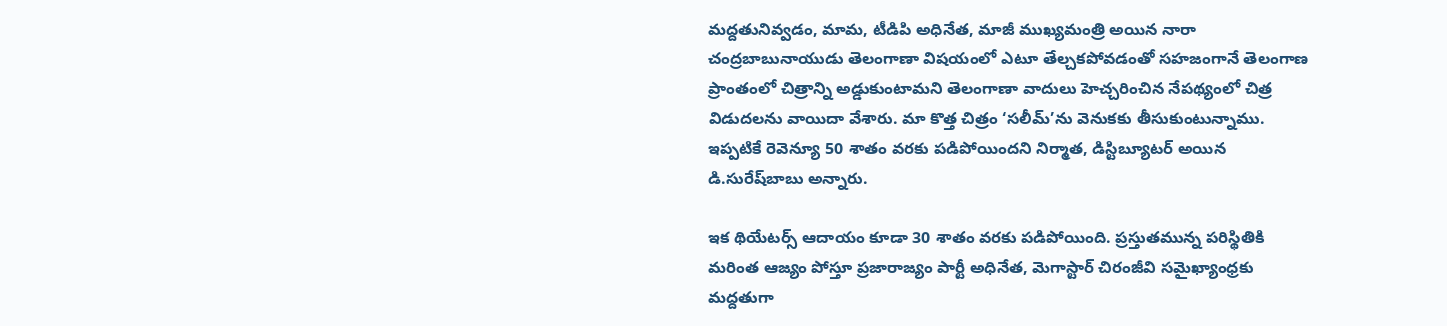మద్దతునివ్వడం, మామ, టీడిపి అధినేత, మాజీ ముఖ్యమంత్రి అయిన నారా చంద్రబాబునాయుడు తెలంగాణా విషయంలో ఎటూ తేల్చకపోవడంతో సహజంగానే తెలంగాణ ప్రాంతంలో చిత్రాన్ని అడ్డుకుంటామని తెలంగాణా వాదులు హెచ్చరించిన నేపథ్యంలో చిత్ర విడుదలను వాయిదా వేశారు. మా కొత్త చిత్రం ‘సలీమ్’ను వెనుకకు తీసుకుంటున్నాము. ఇప్పటికే రెవెన్యూ 50 శాతం వరకు పడిపోయిందని నిర్మాత, డిస్టిబ్యూటర్‌ అయిన డి.సురేష్‌బాబు అన్నారు.

ఇక థియేటర్స్‌ ఆదాయం కూడా 30 శాతం వరకు పడిపోయింది. ప్రస్తుతమున్న పరిస్థితికి మరింత ఆజ్యం పోస్తూ ప్రజారాజ్యం పార్టీ అధినేత, మెగాస్టార్‌ చిరంజీవి సమైఖ్యాంధ్రకు మద్దతుగా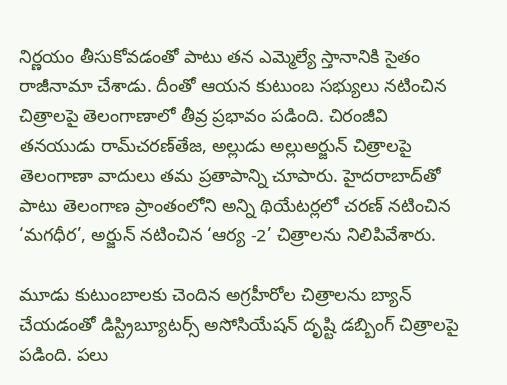నిర్ణయం తీసుకోవడంతో పాటు తన ఎమ్మెల్యే స్తానానికి సైతం రాజీనామా చేశాడు. దీంతో ఆయన కుటుంబ సభ్యులు నటించిన చిత్రాలపై తెలంగాణాలో తీవ్ర ప్రభావం పడింది. చిరంజీవి తనయుడు రామ్‌చరణ్‌తేజ, అల్లుడు అల్లుఅర్జున్‌ చిత్రాలపై తెలంగాణా వాదులు తమ ప్రతాపాన్ని చూపారు. హైదరాబాద్‌తో పాటు తెలంగాణ ప్రాంతంలోని అన్ని థియేటర్లలో చరణ్‌ నటించిన ‘మగధీర’, అర్జున్‌ నటించిన ‘ఆర్య -2’ చిత్రాలను నిలిపివేశారు.

మూడు కుటుంబాలకు చెందిన అగ్రహీరోల చిత్రాలను బ్యాన్‌ చేయడంతో డిస్ట్రిబ్యూటర్స్‌ అసోసియేషన్‌ దృష్టి డబ్బింగ్‌ చిత్రాలపై పడింది. పలు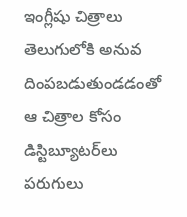ఇంగ్లీషు చిత్రాలు తెలుగులోకి అనువ దింపబడుతుండడంతో ఆ చిత్రాల కోసం డిస్టిబ్యూటర్‌లు పరుగులు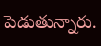పెడుతున్నారు.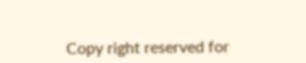Copy right reserved for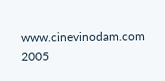www.cinevinodam.com 2005